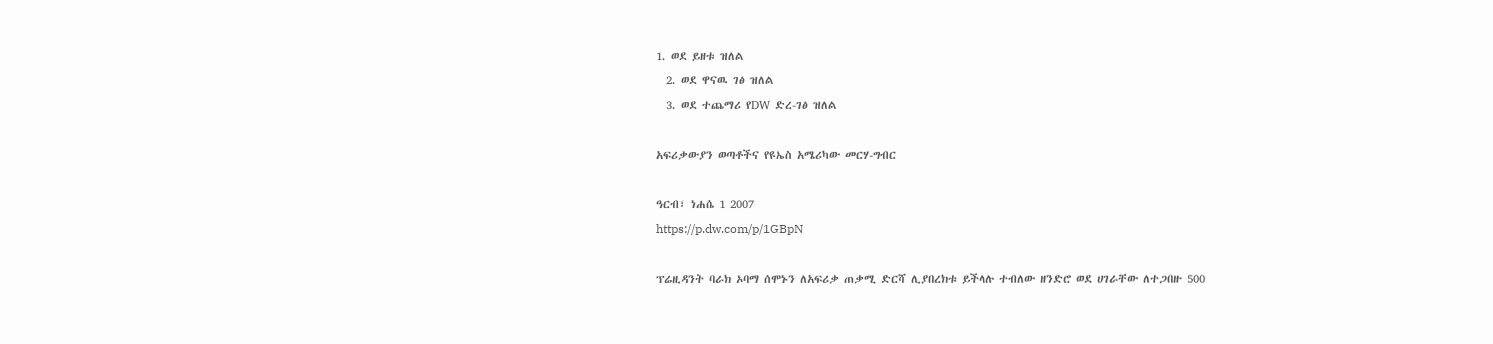1. ወደ ይዘቱ ዝለል
  2. ወደ ዋናዉ ገፅ ዝለል
  3. ወደ ተጨማሪ የDW ድረ-ገፅ ዝለል

አፍሪቃውያን ወጣቶችና የዩኤስ አሜሪካው መርሃ-ግብር

ዓርብ፣ ነሐሴ 1 2007
https://p.dw.com/p/1GBpN

ፕሬዚዳንት ባራክ ኦባማ ሰሞኑን ለአፍሪቃ ጠቃሚ ድርሻ ሊያበረክቱ ይችላሉ ተብለው ዘንድሮ ወደ ሀገራቸው ለተጋበዙ 500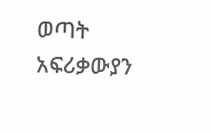ወጣት አፍሪቃውያን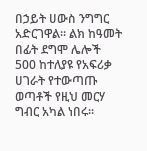በኃይት ሀውስ ንግግር አድርገዋል። ልክ ከዓመት በፊት ደግሞ ሌሎች 500 ከተለያዩ የአፍሪቃ ሀገራት የተውጣጡ ወጣቶች የዚህ መርሃ ግብር አካል ነበሩ።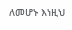ለመሆኑ እነዚህ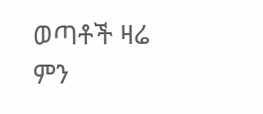ወጣቶች ዛሬ ምን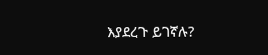እያደረጉ ይገኛሉ?